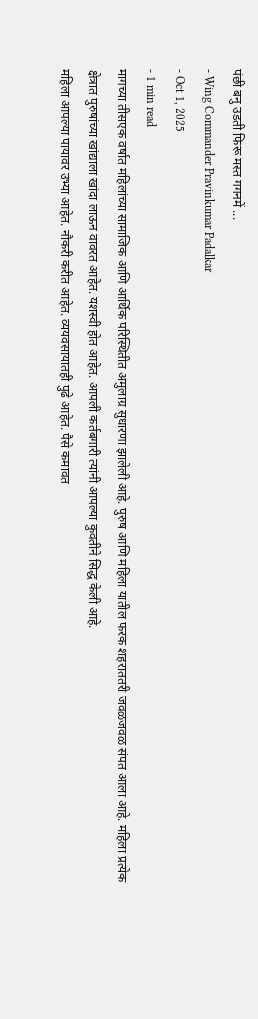पंछी बनु उडती फिरू मस्त गगनमें ...
- Wing Commander Pravinkumar Padalkar
- Oct 1, 2025
- 1 min read
मागच्या तीसएक वर्षात महिलांच्या सामाजिक आणि आर्थिक परिस्थितीत अमुलाग्र सुधारणा झालेली आहे. पुरुष आणि महिला यातील फरक शहराततरी जवळजवळ संपत आला आहे. महिला प्रत्येक क्षेत्रात पुरुषांच्या खांद्याला खांदा लाऊन वावरत आहेत. यशस्वी होत आहेत. आपली कर्तबगारी त्यांनी आपल्या कुवतीने सिद्ध केली आहे.
महिला आपल्या पायावर उभ्या आहेत. नौकरी करीत आहेत. व्ययवसायातही पुढे आहेत. पैसे कमावत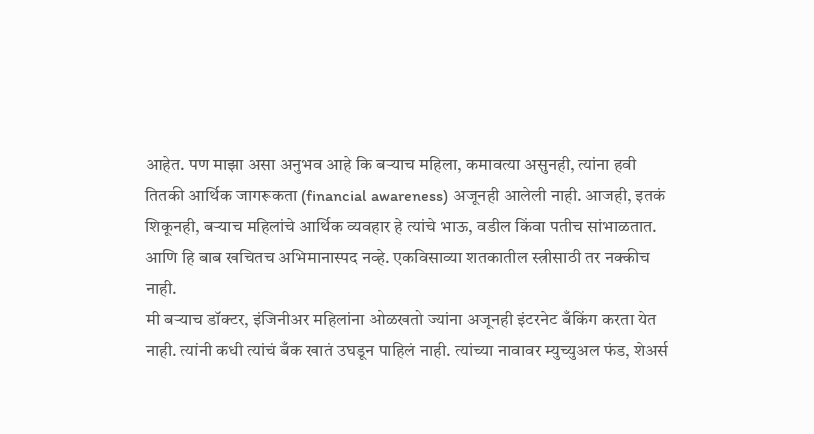आहेत. पण माझा असा अनुभव आहे कि बऱ्याच महिला, कमावत्या असुनही, त्यांना हवी तितकी आर्थिक जागरूकता (financial awareness) अजूनही आलेली नाही. आजही, इतकं शिकूनही, बऱ्याच महिलांचे आर्थिक व्यवहार हे त्यांचे भाऊ, वडील किंवा पतीच सांभाळतात. आणि हि बाब खचितच अभिमानास्पद नव्हे. एकविसाव्या शतकातील स्त्रीसाठी तर नक्कीच नाही.
मी बऱ्याच डॉक्टर, इंजिनीअर महिलांना ओळखतो ज्यांना अजूनही इंटरनेट बँकिंग करता येत नाही. त्यांनी कधी त्यांचं बँक खातं उघडून पाहिलं नाही. त्यांच्या नावावर म्युच्युअल फंड, शेअर्स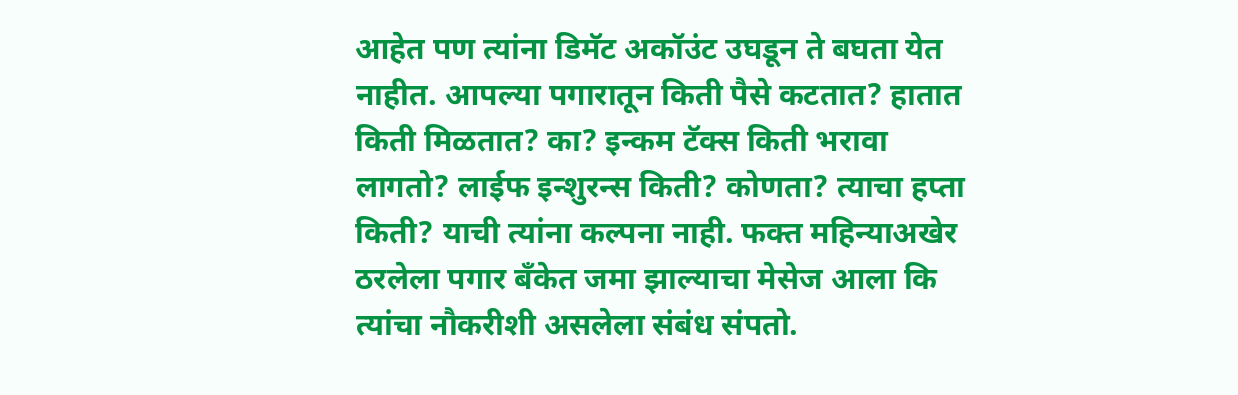आहेत पण त्यांना डिमॅट अकॉउंट उघडून ते बघता येत नाहीत. आपल्या पगारातून किती पैसे कटतात? हातात किती मिळतात? का? इन्कम टॅक्स किती भरावा लागतो? लाईफ इन्शुरन्स किती? कोणता? त्याचा हप्ता किती? याची त्यांना कल्पना नाही. फक्त महिन्याअखेर ठरलेला पगार बँकेत जमा झाल्याचा मेसेज आला कि त्यांचा नौकरीशी असलेला संबंध संपतो.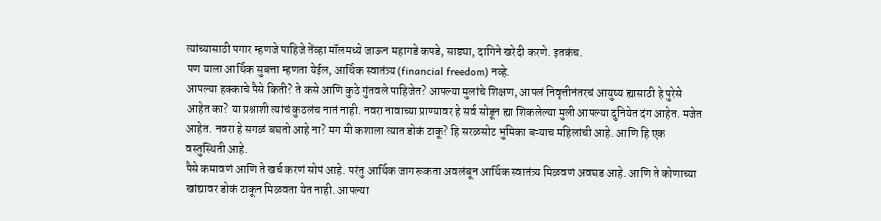त्यांच्यासाठी पगार म्हणजे पाहिजे तेंव्हा मॉलमध्ये जाऊन महागडे कपडे, साड्या, दागिने खरेदी करणे. इतकंच.
पण याला आर्थिक सुबत्ता म्हणता येईल, आर्थिक स्वातंत्र्य (financial freedom) नव्हे.
आपल्या हक्काचे पैसे किती? ते कसे आणि कुठे गुंतवले पाहिजेत? आपल्या मुलांचे शिक्षण, आपलं निवृत्तीनंतरचं आयुष्य ह्यासाठी हे पुरेसे आहेत का? या प्रश्नाशी त्यांचं कुठलंच नातं नाही. नवरा नावाच्या प्राण्यावर हे सर्व सोडून ह्या शिकलेल्या मुली आपल्या दुनियेत दंग आहेत. मजेत आहेत. नवरा हे सगळं बघतो आहे ना? मग मी कशाला त्यात डोकं टाकू? हि सरळसोट भुमिका बऱ्याच महिलांची आहे. आणि हि एक वस्तुस्थिती आहे.
पैसे कमावणं आणि ते खर्च करणं सोपं आहे. परंतु आर्थिक जागरूकता अवलंबून आर्थिक स्वातंत्र्य मिळवणं अवघड आहे. आणि ते कोणाच्या खांद्यावर डोकं टाकून मिळवता येत नाही. आपल्या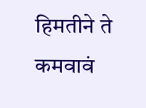हिमतीने ते कमवावं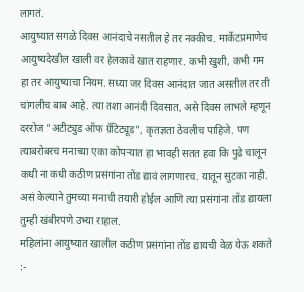लागतं.
आयुष्यात सगळे दिवस आनंदाचे नसतील हे तर नक्कीच. मार्केटप्रमाणेच आयुष्यदेखील खाली वर हेलकावे खात राहणार. कभी ख़ुशी, कभी गम हा तर आयुष्याचा नियम. सध्या जर दिवस आनंदात जात असतील तर ती चांगलीच बाब आहे. त्या तशा आनंदी दिवसात, असे दिवस लाभले म्हणून दररोज "अटीट्युड ऑफ ग्रॅटिट्यूड", कृतज्ञता ठेवलीच पाहिजे. पण त्याबरोबरच मनाच्या एका कोपऱ्यात हा भावही सतत हवा कि पुढे चालून कधी ना कधी कठीण प्रसंगांना तोंड द्यावं लागणारच. यातून सुटका नाही. असं केल्याने तुमच्या मनाची तयारी होईल आणि त्या प्रसंगांना तोंड द्यायला तुम्ही खंबीरपणे उभ्या राहाल.
महिलांना आयुष्यात खालील कठीण प्रसंगांना तोंड द्यायची वेळ येऊ शकते :-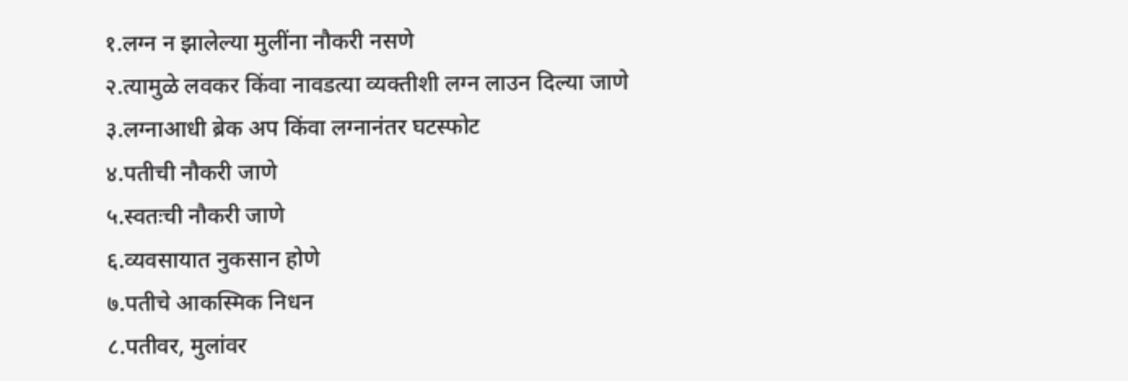१.लग्न न झालेल्या मुलींना नौकरी नसणे
२.त्यामुळे लवकर किंवा नावडत्या व्यक्तीशी लग्न लाउन दिल्या जाणे
३.लग्नाआधी ब्रेक अप किंवा लग्नानंतर घटस्फोट
४.पतीची नौकरी जाणे
५.स्वतःची नौकरी जाणे
६.व्यवसायात नुकसान होणे
७.पतीचे आकस्मिक निधन
८.पतीवर, मुलांवर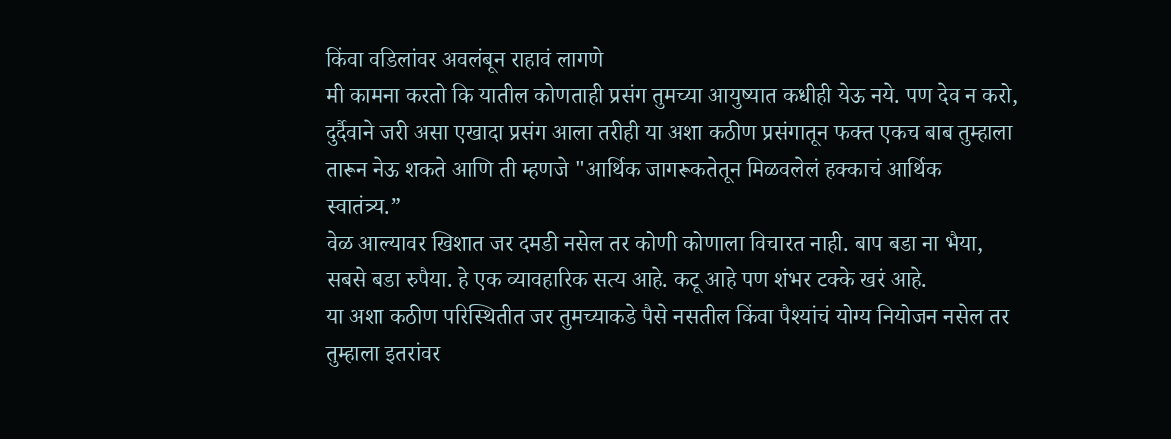किंवा वडिलांवर अवलंबून राहावं लागणे
मी कामना करतो कि यातील कोणताही प्रसंग तुमच्या आयुष्यात कधीही येऊ नये. पण देव न करो, दुर्दैवाने जरी असा एखादा प्रसंग आला तरीही या अशा कठीण प्रसंगातून फक्त एकच बाब तुम्हाला तारून नेऊ शकते आणि ती म्हणजे "आर्थिक जागरूकतेतून मिळवलेलं हक्काचं आर्थिक स्वातंत्र्य.”
वेळ आल्यावर खिशात जर दमडी नसेल तर कोणी कोणाला विचारत नाही. बाप बडा ना भैया, सबसे बडा रुपैया. हे एक व्यावहारिक सत्य आहे. कटू आहे पण शंभर टक्के खरं आहे.
या अशा कठीण परिस्थितीत जर तुमच्याकडे पैसे नसतील किंवा पैश्यांचं योग्य नियोजन नसेल तर तुम्हाला इतरांवर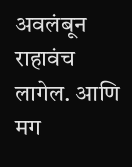अवलंबून राहावंच लागेल. आणि मग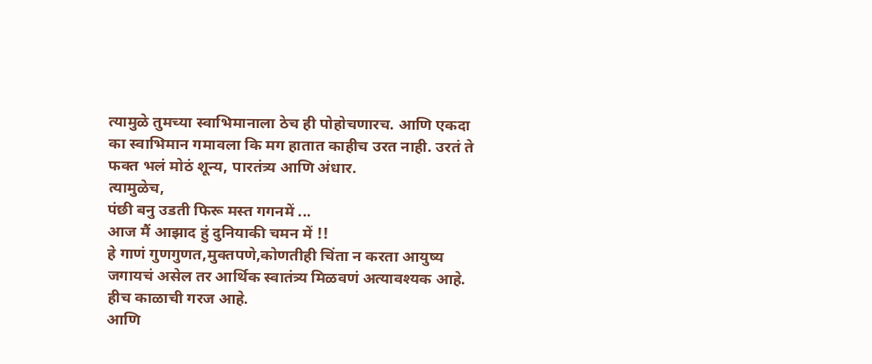त्यामुळे तुमच्या स्वाभिमानाला ठेच ही पोहोचणारच. आणि एकदा का स्वाभिमान गमावला कि मग हातात काहीच उरत नाही. उरतं ते फक्त भलं मोठं शून्य, पारतंत्र्य आणि अंधार.
त्यामुळेच,
पंछी बनु उडती फिरू मस्त गगनमें ...
आज मैं आझाद हुं दुनियाकी चमन में !!
हे गाणं गुणगुणत,मुक्तपणे,कोणतीही चिंता न करता आयुष्य जगायचं असेल तर आर्थिक स्वातंत्र्य मिळवणं अत्यावश्यक आहे. हीच काळाची गरज आहे.
आणि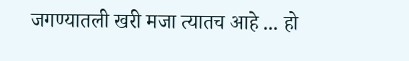जगण्यातली खरी मजा त्यातच आहे ... हो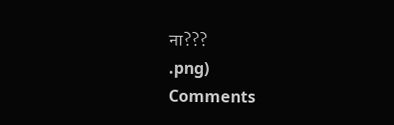ना???
.png)
Comments